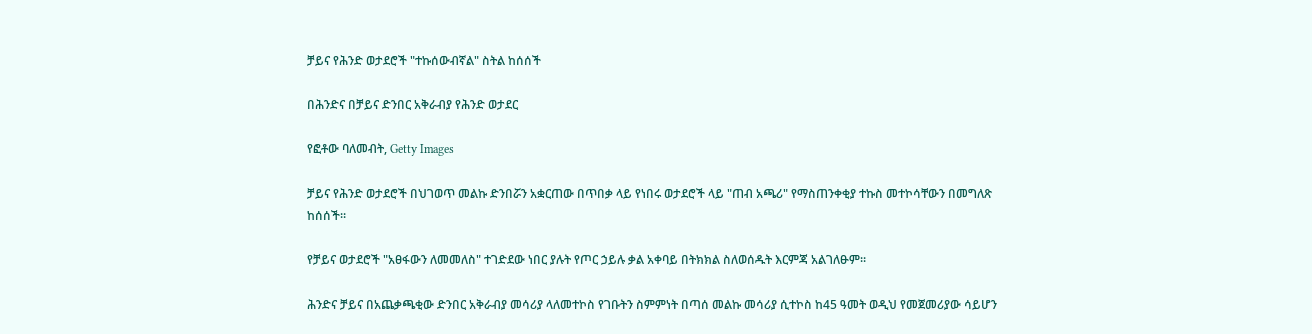ቻይና የሕንድ ወታደሮች "ተኩሰውብኛል" ስትል ከሰሰች

በሕንድና በቻይና ድንበር አቅራብያ የሕንድ ወታደር

የፎቶው ባለመብት, Getty Images

ቻይና የሕንድ ወታደሮች በህገወጥ መልኩ ድንበሯን አቋርጠው በጥበቃ ላይ የነበሩ ወታደሮች ላይ "ጠብ አጫሪ" የማስጠንቀቂያ ተኩስ መተኮሳቸውን በመግለጽ ከሰሰች።

የቻይና ወታደሮች "አፀፋውን ለመመለስ" ተገድደው ነበር ያሉት የጦር ኃይሉ ቃል አቀባይ በትክክል ስለወሰዱት እርምጃ አልገለፁም።

ሕንድና ቻይና በአጨቃጫቂው ድንበር አቅራብያ መሳሪያ ላለመተኮስ የገቡትን ስምምነት በጣሰ መልኩ መሳሪያ ሲተኮስ ከ45 ዓመት ወዲህ የመጀመሪያው ሳይሆን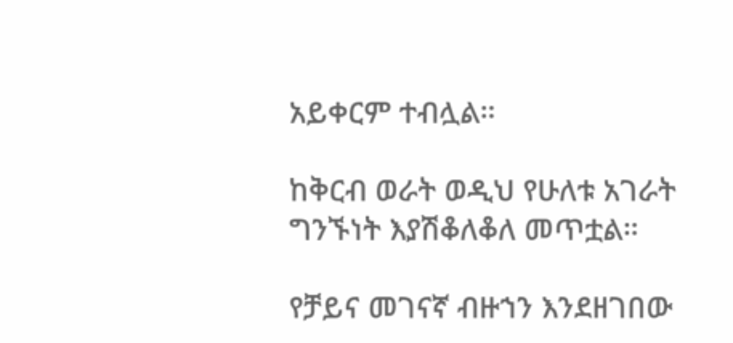አይቀርም ተብሏል።

ከቅርብ ወራት ወዲህ የሁለቱ አገራት ግንኙነት እያሽቆለቆለ መጥቷል።

የቻይና መገናኛ ብዙኀን እንደዘገበው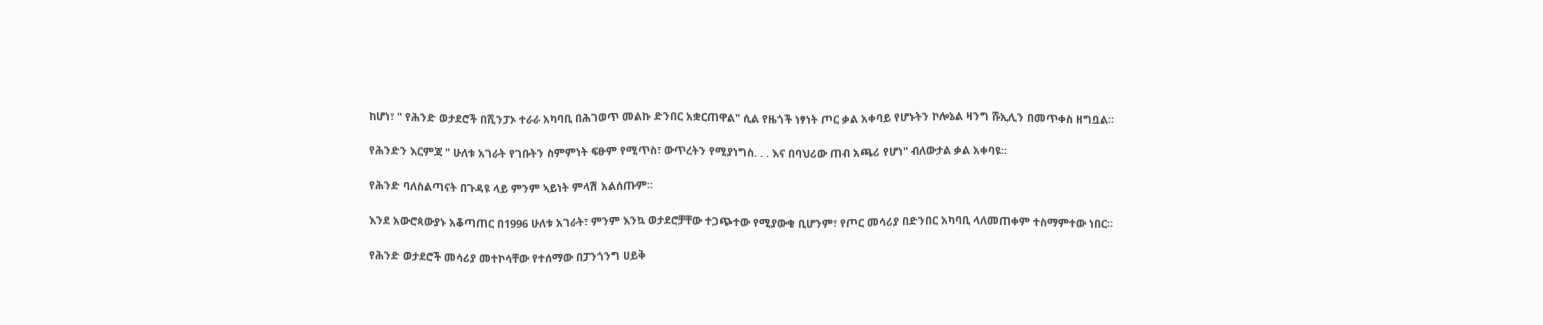ከሆነ፣ " የሕንድ ወታደሮች በሺንፓኦ ተራራ አካባቢ በሕገወጥ መልኩ ድንበር አቋርጠዋል" ሲል የዜጎች ነፃነት ጦር ቃል አቀባይ የሆኑትን ኮሎኔል ዛንግ ሹኢሊን በመጥቀስ ዘግቧል።

የሕንድን እርምጃ " ሁለቱ አገራት የገቡትን ስምምነት ፍፁም የሚጥስ፣ ውጥረትን የሚያነግስ. . . እና በባህሪው ጠብ አጫሪ የሆነ" ብለውታል ቃል አቀባዩ።

የሕንድ ባለስልጣናት በጉዳዩ ላይ ምንም ኣይነት ምላሽ አልሰጡም።

እንደ አውሮጳውያኑ አቆጣጠር በ1996 ሁለቱ አገራት፣ ምንም እንኳ ወታደሮቻቸው ተጋጭተው የሚያውቁ ቢሆንም፣ የጦር መሳሪያ በድንበር አካባቢ ላለመጠቀም ተስማምተው ነበር።

የሕንድ ወታደሮች መሳሪያ መተኮሳቸው የተሰማው በፓንጎንግ ሀይቅ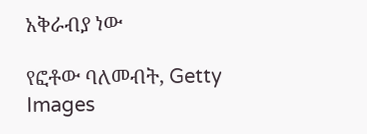አቅራብያ ነው

የፎቶው ባለመብት, Getty Images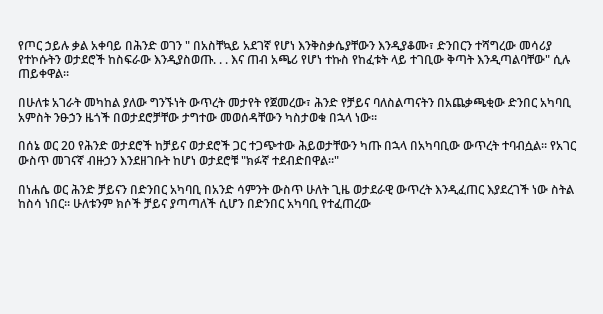የጦር ኃይሉ ቃል አቀባይ በሕንድ ወገን " በአስቸኳይ አደገኛ የሆነ እንቅስቃሴያቸውን እንዲያቆሙ፣ ድንበርን ተሻግረው መሳሪያ የተኮሱትን ወታደሮች ከስፍራው እንዲያስወጡ. . . እና ጠብ አጫሪ የሆነ ተኩስ የከፈቱት ላይ ተገቢው ቅጣት እንዲጣልባቸው" ሲሉ ጠይቀዋል።

በሁለቱ አገራት መካከል ያለው ግንኙነት ውጥረት መታየት የጀመረው፣ ሕንድ የቻይና ባለስልጣናትን በአጨቃጫቂው ድንበር አካባቢ አምስት ንፁኃን ዜጎች በወታደሮቻቸው ታግተው መወሰዳቸውን ካስታወቁ በኋላ ነው።

በሰኔ ወር 20 የሕንድ ወታደሮች ከቻይና ወታደሮች ጋር ተጋጭተው ሕይወታቸውን ካጡ በኋላ በአካባቢው ውጥረት ተባብሷል። የአገር ውስጥ መገናኛ ብዙኃን እንደዘገቡት ከሆነ ወታደሮቹ "ክፉኛ ተደብድበዋል።"

በነሐሴ ወር ሕንድ ቻይናን በድንበር አካባቢ በአንድ ሳምንት ውስጥ ሁለት ጊዜ ወታደራዊ ውጥረት እንዲፈጠር እያደረገች ነው ስትል ከስሳ ነበር። ሁለቱንም ክሶች ቻይና ያጣጣለች ሲሆን በድንበር አካባቢ የተፈጠረው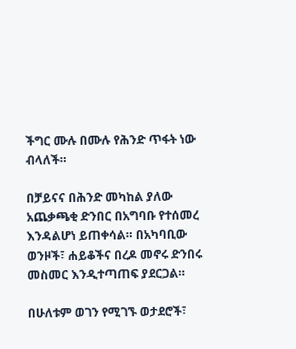ችግር ሙሉ በሙሉ የሕንድ ጥፋት ነው ብላለች።

በቻይናና በሕንድ መካከል ያለው አጨቃጫቂ ድንበር በአግባቡ የተሰመረ እንዳልሆነ ይጠቀሳል። በአካባቢው ወንዞች፣ ሐይቆችና በረዶ መኖሩ ድንበሩ መስመር እንዲተጣጠፍ ያደርጋል።

በሁለቱም ወገን የሚገኙ ወታደሮች፣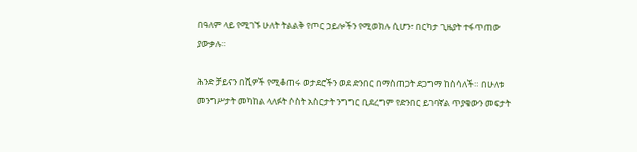በዓለም ላይ የሚገኙ ሁለት ትልልቅ የጦር ኃይሎችን የሚወክሉ ሲሆን፣ በርካታ ጊዜያት ተፋጥጠው ያውቃሉ።

ሕንድ ቻይናን በሺዎች የሚቆጠሩ ወታደሮችን ወደ ድንበር በማስጠጋት ደጋግማ ከስሳለች። በሁለቱ መንግሥታት መካከል ላለፉት ሶስት አስርታት ንግግር ቢደረግም የድንበር ይገባኛል ጥያቄውን መፍታት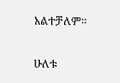አልተቻለም።

ሁለቱ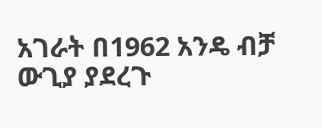አገራት በ1962 አንዴ ብቻ ውጊያ ያደረጉ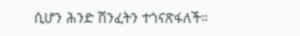ሲሆን ሕንድ ሽንፈትን ተጎናጽፋለች።